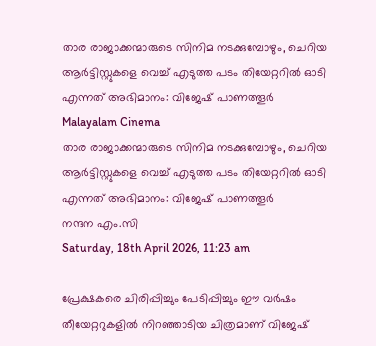താര രാജാക്കന്മാരുടെ സിനിമ നടക്കുമ്പോഴും, ചെറിയ ആർട്ടിസ്റ്റുകളെ വെച്ച് എടുത്ത പടം തിയേറ്ററിൽ ഓടി എന്നത് അഭിമാനം: വിജേഷ് പാണത്തൂർ
Malayalam Cinema
താര രാജാക്കന്മാരുടെ സിനിമ നടക്കുമ്പോഴും, ചെറിയ ആർട്ടിസ്റ്റുകളെ വെച്ച് എടുത്ത പടം തിയേറ്ററിൽ ഓടി എന്നത് അഭിമാനം: വിജേഷ് പാണത്തൂർ
നന്ദന എം.സി
Saturday, 18th April 2026, 11:23 am

പ്രേക്ഷകരെ ചിരിപ്പിച്ചും പേടിപ്പിച്ചും ഈ വർഷം തീയേറ്ററുകളിൽ നിറഞ്ഞാടിയ ചിത്രമാണ് വിജേഷ്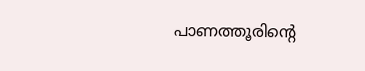പാണത്തൂരിന്റെ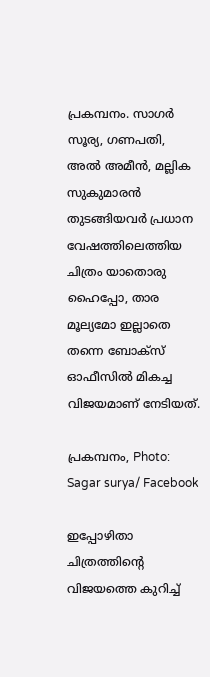പ്രകമ്പനം. സാഗർ സൂര്യ, ഗണപതി, അൽ അമീൻ, മല്ലിക സുകുമാരൻ തുടങ്ങിയവർ പ്രധാന വേഷത്തിലെത്തിയ ചിത്രം യാതൊരു ഹൈപ്പോ, താര മൂല്യമോ ഇല്ലാതെ തന്നെ ബോക്സ് ഓഫീസിൽ മികച്ച വിജയമാണ് നേടിയത്.

പ്രകമ്പനം, Photo: Sagar surya/ Facebook

ഇപ്പോഴിതാ ചിത്രത്തിന്റെ വിജയത്തെ കുറിച്ച്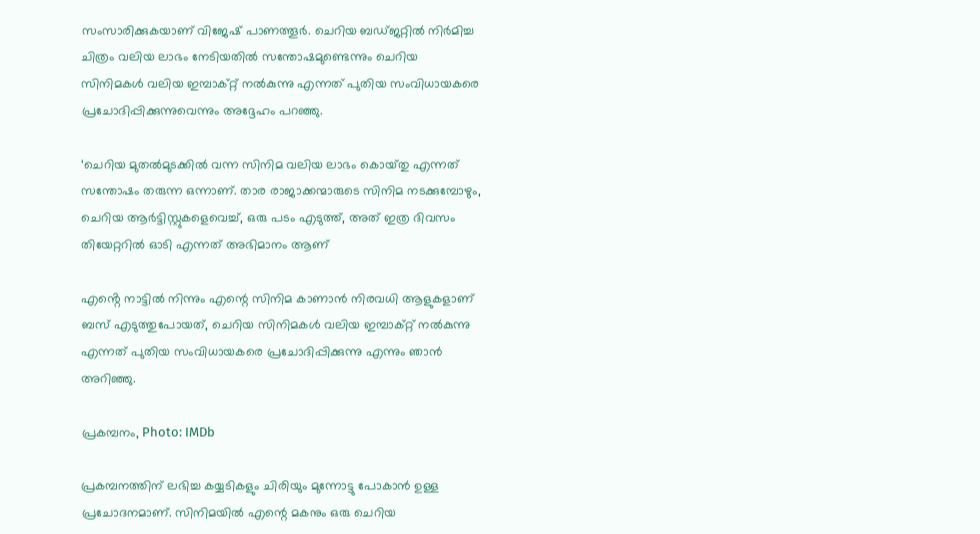സംസാരിക്കുകയാണ് വിജേഷ് പാണത്തൂർ. ചെറിയ ബഡ്ജറ്റിൽ നിർമിച്ച ചിത്രം വലിയ ലാഭം നേടിയതിൽ സന്തോഷമുണ്ടെന്നും ചെറിയ സിനിമകൾ വലിയ ഇമ്പാക്റ്റ് നൽകുന്നു എന്നത് പുതിയ സംവിധായകരെ പ്രചോദിപ്പിക്കുന്നുവെന്നും അദ്ദേഹം പറഞ്ഞു.

‘ചെറിയ മുതൽമുടക്കിൽ വന്ന സിനിമ വലിയ ലാഭം കൊയ്‌തു എന്നത് സന്തോഷം തരുന്ന ഒന്നാണ്. താര രാജാക്കന്മാരുടെ സിനിമ നടക്കുമ്പോഴും, ചെറിയ ആർട്ടിസ്റ്റുകളെവെച്ച്, ഒരു പടം എടുത്ത്, അത് ഇത്ര ദിവസം തിയേറ്ററിൽ ഓടി എന്നത് അഭിമാനം ആണ്

എൻ്റെ നാട്ടിൽ നിന്നും എന്റെ സിനിമ കാണാൻ നിരവധി ആളുകളാണ് ബസ് എടുത്തുപോയത്, ചെറിയ സിനിമകൾ വലിയ ഇമ്പാക്റ്റ് നൽകുന്നു എന്നത് പുതിയ സംവിധായകരെ പ്രചോദിപ്പിക്കുന്നു എന്നും ഞാൻ അറിഞ്ഞു.

പ്രകമ്പനം, Photo: IMDb

പ്രകമ്പനത്തിന് ലഭിച്ച കയ്യടികളും ചിരിയും മുന്നോട്ടു പോകാൻ ഉള്ള പ്രചോദനമാണ്. സിനിമയിൽ എന്റെ മകനും ഒരു ചെറിയ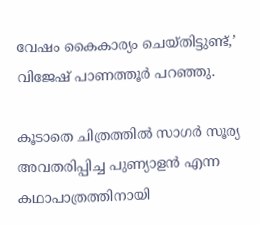വേഷം കൈകാര്യം ചെയ്തിട്ടുണ്ട്,’ വിജേഷ് പാണത്തൂർ പറഞ്ഞു.

കൂടാതെ ചിത്രത്തിൽ സാഗർ സൂര്യ അവതരിപ്പിച്ച പുണ്യാളൻ എന്ന കഥാപാത്രത്തിനായി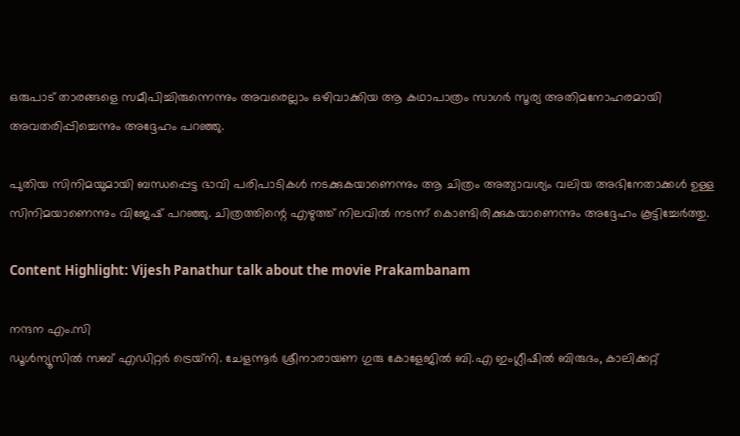ഒരുപാട് താരങ്ങളെ സമീപിച്ചിരുന്നെന്നും അവരെല്ലാം ഒഴിവാക്കിയ ആ കഥാപാത്രം സാഗർ സൂര്യ അതിമനോഹരമായി അവതരിപ്പിച്ചെന്നും അദ്ദേഹം പറഞ്ഞു.

പുതിയ സിനിമയുമായി ബന്ധപ്പെട്ട ഭാവി പരിപാടികൾ നടക്കുകയാണെന്നും ആ ചിത്രം അത്യാവശ്യം വലിയ അഭിനേതാക്കൾ ഉള്ള സിനിമയാണെന്നും വിജേഷ് പറഞ്ഞു. ചിത്രത്തിന്റെ എഴുത്ത് നിലവിൽ നടന്ന് കൊണ്ടിരിക്കുകയാണെന്നും അദ്ദേഹം കൂട്ടിച്ചേർത്തു.

Content Highlight: Vijesh Panathur talk about the movie Prakambanam

നന്ദന എം.സി
ഡൂള്‍ന്യൂസില്‍ സബ് എഡിറ്റര്‍ ട്രെയ്‌നി. ചേളന്നൂര്‍ ശ്രീനാരായണ ഗുരു കോളേജില്‍ ബി.എ ഇംഗ്ലീഷില്‍ ബിരുദം, കാലിക്കറ്റ്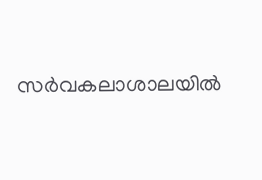സര്‍വകലാശാലയില്‍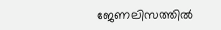ജേണലിസത്തില്‍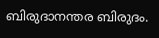ബിരുദാനന്തര ബിരുദം.